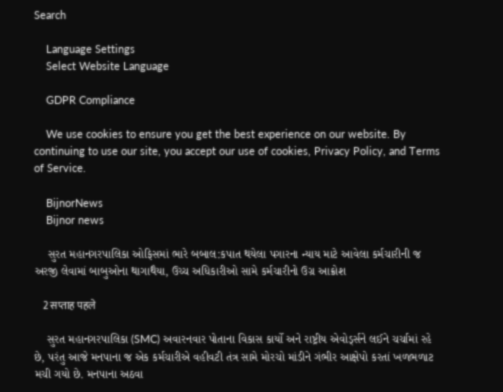Search

    Language Settings
    Select Website Language

    GDPR Compliance

    We use cookies to ensure you get the best experience on our website. By continuing to use our site, you accept our use of cookies, Privacy Policy, and Terms of Service.

    BijnorNews
    Bijnor news

    સુરત મહાનગરપાલિકા ઓફિસમાં ભારે બબાલ:કપાત થયેલા પગારના ન્યાય માટે આવેલા કર્મચારીની જ અરજી લેવામાં બાબુઓના થાગાથૈયા, ઉચ્ચ અધિકારીઓ સામે કર્મચારીનો ઉગ્ર આક્રોશ

    2 सप्ताह पहले

    સુરત મહાનગરપાલિકા (SMC) અવારનવાર પોતાના વિકાસ કાર્યો અને રાષ્ટ્રીય એવોર્ડ્સને લઈને ચર્ચામાં રહે છે, પરંતુ આજે મનપાના જ એક કર્મચારીએ વહીવટી તંત્ર સામે મોરચો માંડીને ગંભીર આક્ષેપો કરતાં ખળભળાટ મચી ગયો છે. મનપાના અઠવા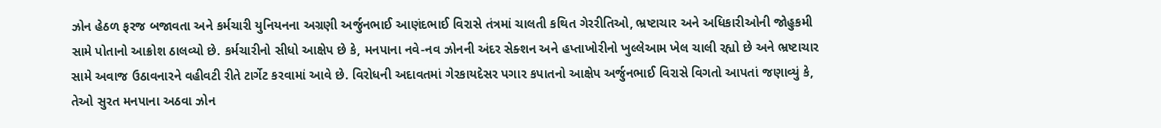ઝોન હેઠળ ફરજ બજાવતા અને કર્મચારી યુનિયનના અગ્રણી અર્જુનભાઈ આણંદભાઈ વિરાસે તંત્રમાં ચાલતી કથિત ગેરરીતિઓ, ભ્રષ્ટાચાર અને અધિકારીઓની જોહુકમી સામે પોતાનો આક્રોશ ઠાલવ્યો છે. કર્મચારીનો સીધો આક્ષેપ છે કે, મનપાના નવે-નવ ઝોનની અંદર સેક્શન અને હપ્તાખોરીનો ખુલ્લેઆમ ખેલ ચાલી રહ્યો છે અને ભ્રષ્ટાચાર સામે અવાજ ઉઠાવનારને વહીવટી રીતે ટાર્ગેટ કરવામાં આવે છે. વિરોધની અદાવતમાં ગેરકાયદેસર પગાર કપાતનો આક્ષેપ અર્જુનભાઈ વિરાસે વિગતો આપતાં જણાવ્યું કે, તેઓ સુરત મનપાના અઠવા ઝોન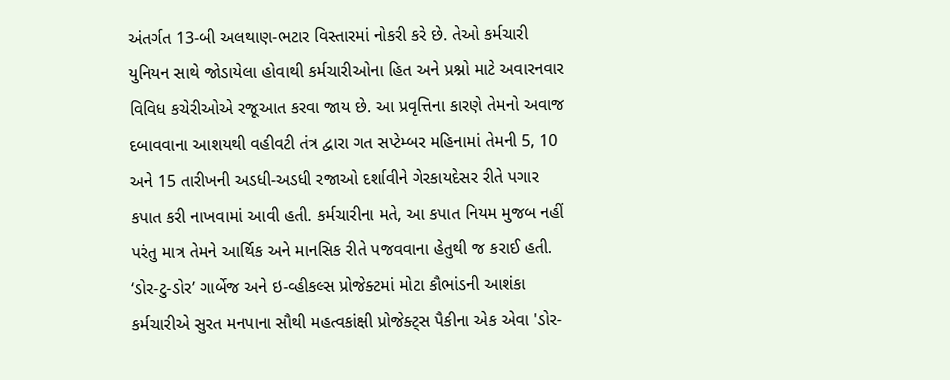અંતર્ગત 13-બી અલથાણ-ભટાર વિસ્તારમાં નોકરી કરે છે. તેઓ કર્મચારી યુનિયન સાથે જોડાયેલા હોવાથી કર્મચારીઓના હિત અને પ્રશ્નો માટે અવારનવાર વિવિધ કચેરીઓએ રજૂઆત કરવા જાય છે. આ પ્રવૃત્તિના કારણે તેમનો અવાજ દબાવવાના આશયથી વહીવટી તંત્ર દ્વારા ગત સપ્ટેમ્બર મહિનામાં તેમની 5, 10 અને 15 તારીખની અડધી-અડધી રજાઓ દર્શાવીને ગેરકાયદેસર રીતે પગાર કપાત કરી નાખવામાં આવી હતી. કર્મચારીના મતે, આ કપાત નિયમ મુજબ નહીં પરંતુ માત્ર તેમને આર્થિક અને માનસિક રીતે પજવવાના હેતુથી જ કરાઈ હતી. ‘ડોર-ટુ-ડોર’ ગાર્બેજ અને ઇ-વ્હીકલ્સ પ્રોજેક્ટમાં મોટા કૌભાંડની આશંકા કર્મચારીએ સુરત મનપાના સૌથી મહત્વકાંક્ષી પ્રોજેક્ટ્સ પૈકીના એક એવા 'ડોર-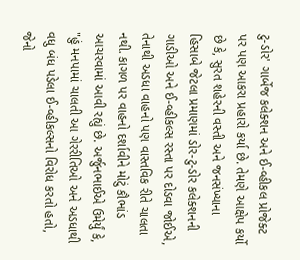ટુ-ડોર' ગાર્બેજ કલેક્શન અને ઈ-વ્હીકલ પ્રોજેક્ટ પર પણ આકરા પ્રહારો કર્યા છે. તેમણે આક્ષેપ કર્યો છે કે, સુરત શહેરની વસ્તી અને જનસંખ્યાના હિસાબે જેટલા પ્રમાણમાં ડોર-ટુ-ડોર કલેક્શનની ગાડીઓ અને ઈ-વ્હીકલ્સ રસ્તા પર દોડવા જોઈએ, તેનાથી અડધા વાહનો પણ વાસ્તવિક રીતે ચાલતા નથી. કાગળ પર વાહનો દર્શાવીને મોટું કૌભાંડ આચરવામાં આવી રહ્યું છે. અર્જુનભાઈએ ઉમેર્યું કે, "હું મનપામાં ચાલતી આ ગેરરીતિઓ અને અડધાથી વધુ બંધ પડેલા ઈ-વ્હીકલ્સનો વિરોધ કરતો હતો, જેનો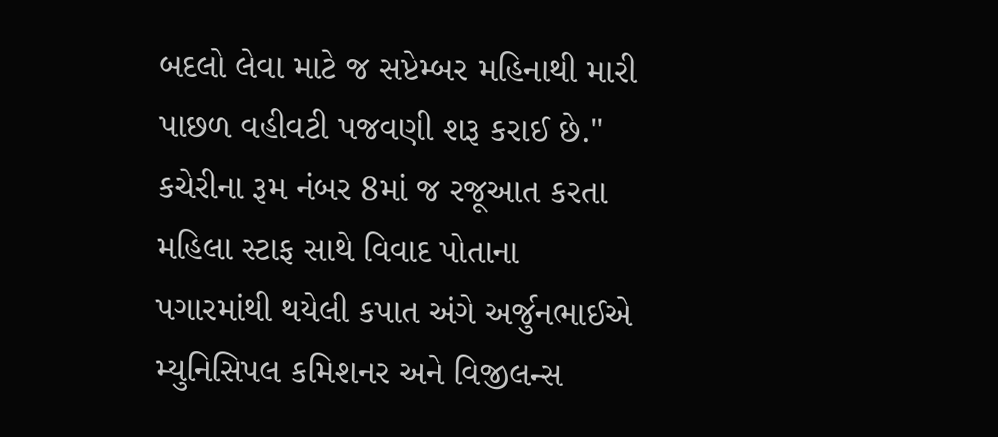બદલો લેવા માટે જ સપ્ટેમ્બર મહિનાથી મારી પાછળ વહીવટી પજવણી શરૂ કરાઈ છે." કચેરીના રૂમ નંબર 8માં જ રજૂઆત કરતા મહિલા સ્ટાફ સાથે વિવાદ પોતાના પગારમાંથી થયેલી કપાત અંગે અર્જુનભાઈએ મ્યુનિસિપલ કમિશનર અને વિજીલન્સ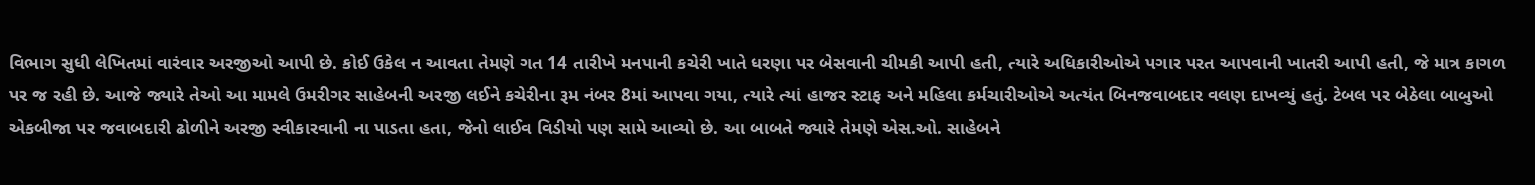વિભાગ સુધી લેખિતમાં વારંવાર અરજીઓ આપી છે. કોઈ ઉકેલ ન આવતા તેમણે ગત 14 તારીખે મનપાની કચેરી ખાતે ધરણા પર બેસવાની ચીમકી આપી હતી, ત્યારે અધિકારીઓએ પગાર પરત આપવાની ખાતરી આપી હતી, જે માત્ર કાગળ પર જ રહી છે. આજે જ્યારે તેઓ આ મામલે ઉમરીગર સાહેબની અરજી લઈને કચેરીના રૂમ નંબર 8માં આપવા ગયા, ત્યારે ત્યાં હાજર સ્ટાફ અને મહિલા કર્મચારીઓએ અત્યંત બિનજવાબદાર વલણ દાખવ્યું હતું. ટેબલ પર બેઠેલા બાબુઓ એકબીજા પર જવાબદારી ઢોળીને અરજી સ્વીકારવાની ના પાડતા હતા, જેનો લાઈવ વિડીયો પણ સામે આવ્યો છે. આ બાબતે જ્યારે તેમણે એસ.ઓ. સાહેબને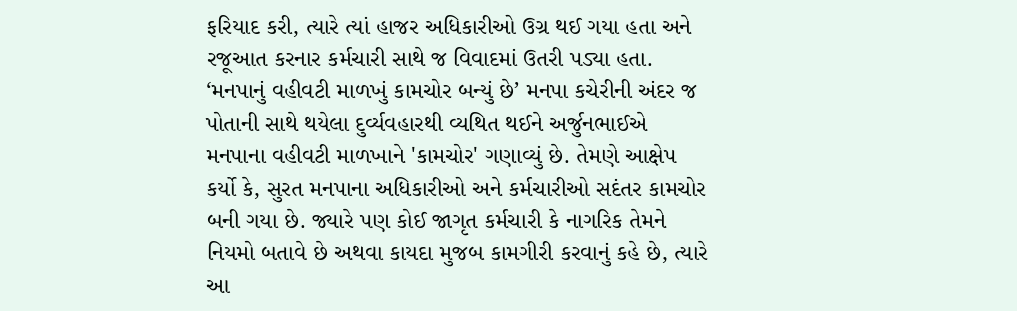ફરિયાદ કરી, ત્યારે ત્યાં હાજર અધિકારીઓ ઉગ્ર થઈ ગયા હતા અને રજૂઆત કરનાર કર્મચારી સાથે જ વિવાદમાં ઉતરી પડ્યા હતા. ‘મનપાનું વહીવટી માળખું કામચોર બન્યું છે’ મનપા કચેરીની અંદર જ પોતાની સાથે થયેલા દુર્વ્યવહારથી વ્યથિત થઈને અર્જુનભાઈએ મનપાના વહીવટી માળખાને 'કામચોર' ગણાવ્યું છે. તેમણે આક્ષેપ કર્યો કે, સુરત મનપાના અધિકારીઓ અને કર્મચારીઓ સદંતર કામચોર બની ગયા છે. જ્યારે પણ કોઈ જાગૃત કર્મચારી કે નાગરિક તેમને નિયમો બતાવે છે અથવા કાયદા મુજબ કામગીરી કરવાનું કહે છે, ત્યારે આ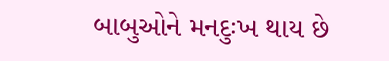બાબુઓને મનદુઃખ થાય છે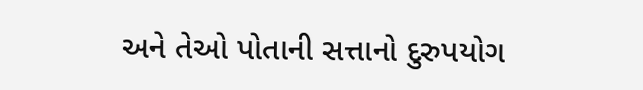અને તેઓ પોતાની સત્તાનો દુરુપયોગ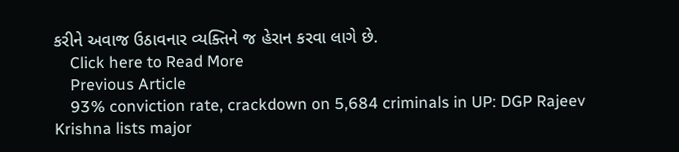કરીને અવાજ ઉઠાવનાર વ્યક્તિને જ હેરાન કરવા લાગે છે.
    Click here to Read More
    Previous Article
    93% conviction rate, crackdown on 5,684 criminals in UP: DGP Rajeev Krishna lists major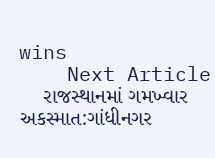wins
    Next Article
    રાજસ્થાનમાં ગમખ્વાર અકસ્માત:ગાંધીનગર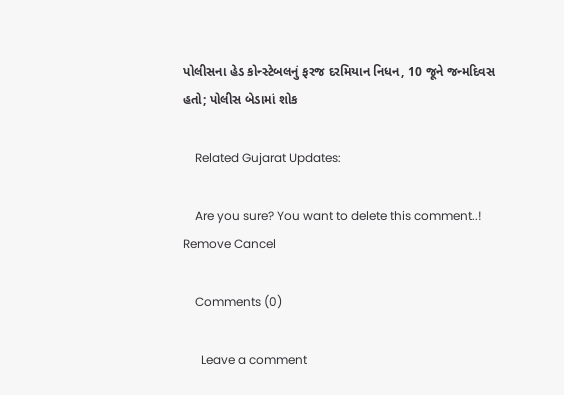પોલીસના હેડ કોન્સ્ટેબલનું ફરજ દરમિયાન નિધન, 10 જૂને જન્મદિવસ હતો; પોલીસ બેડામાં શોક

    Related Gujarat Updates:

    Are you sure? You want to delete this comment..! Remove Cancel

    Comments (0)

      Leave a comment